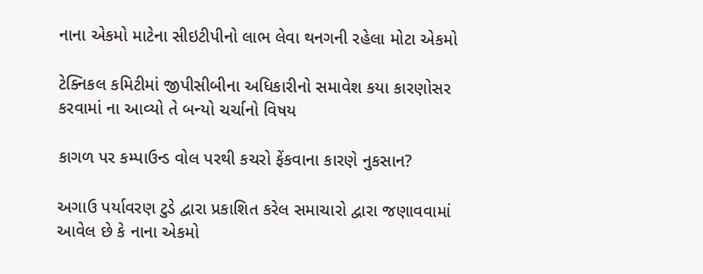નાના એકમો માટેના સીઇટીપીનો લાભ લેવા થનગની રહેલા મોટા એકમો

ટેક્નિકલ કમિટીમાં જીપીસીબીના અધિકારીનો સમાવેશ કયા કારણોસર કરવામાં ના આવ્યો તે બન્યો ચર્ચાનો વિષય

કાગળ પર કમ્પાઉન્ડ વોલ પરથી કચરો ફેંકવાના કારણે નુકસાન?

અગાઉ પર્યાવરણ ટુડે દ્વારા પ્રકાશિત કરેલ સમાચારો દ્વારા જણાવવામાં આવેલ છે કે નાના એકમો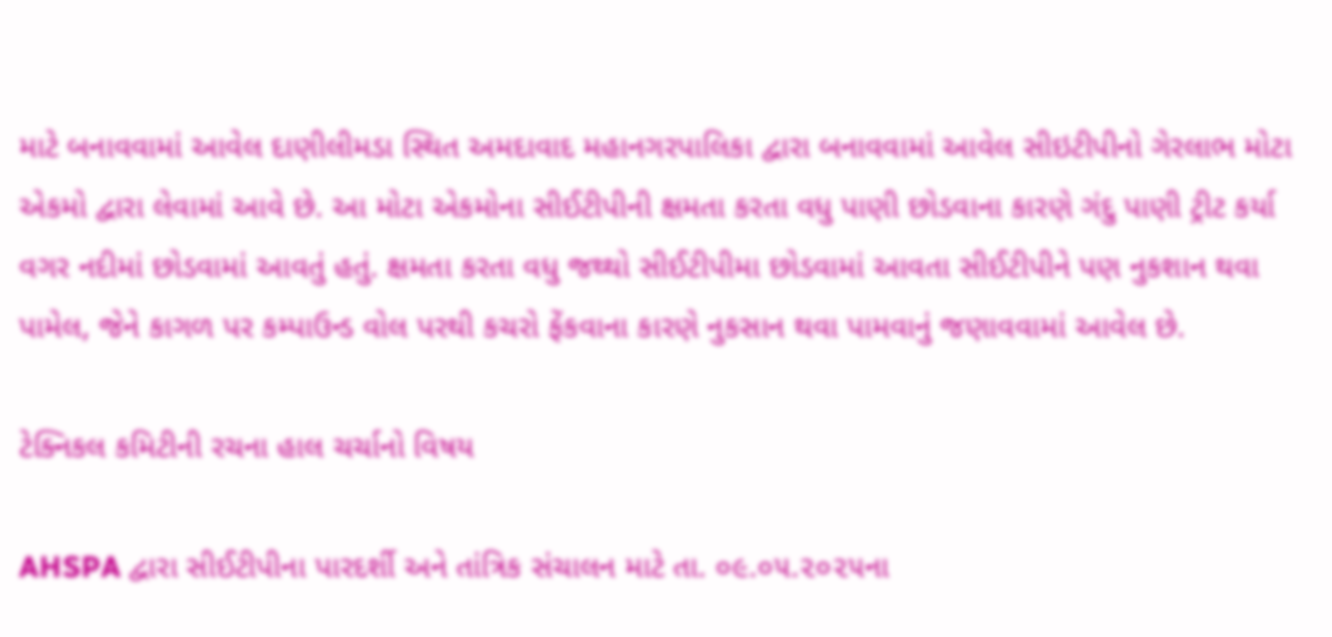માટે બનાવવામાં આવેલ દાણીલીમડા સ્થિત અમદાવાદ મહાનગરપાલિકા દ્વારા બનાવવામાં આવેલ સીઇટીપીનો ગેરલાભ મોટા એકમો દ્વારા લેવામાં આવે છે. આ મોટા એકમોના સીઈટીપીની ક્ષમતા કરતા વધુ પાણી છોડવાના કારણે ગંદુ પાણી ટ્રીટ કર્યા વગર નદીમાં છોડવામાં આવતું હતું. ક્ષમતા કરતા વધુ જથ્થો સીઈટીપીમા છોડવામાં આવતા સીઈટીપીને પણ નુકશાન થવા પામેલ, જેને કાગળ પર કમ્પાઉન્ડ વોલ પરથી કચરો ફેંકવાના કારણે નુકસાન થવા પામવાનું જણાવવામાં આવેલ છે.

ટેક્નિકલ કમિટીની રચના હાલ ચર્ચાનો વિષય

AHSPA દ્વારા સીઈટીપીના પારદર્શી અને તાંત્રિક સંચાલન માટે તા. ૦૯.૦૫.૨૦૨૫ના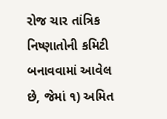રોજ ચાર તાંત્રિક નિષ્ણાતોની કમિટી બનાવવામાં આવેલ છે, જેમાં ૧) અમિત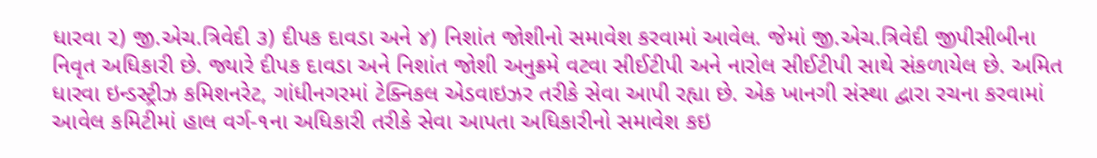ધારવા ૨) જી.એચ.ત્રિવેદી ૩) દીપક દાવડા અને ૪) નિશાંત જોશીનો સમાવેશ કરવામાં આવેલ. જેમાં જી.એચ.ત્રિવેદી જીપીસીબીના નિવૃત અધિકારી છે. જ્યારે દીપક દાવડા અને નિશાંત જોશી અનુક્રમે વટવા સીઈટીપી અને નારોલ સીઈટીપી સાથે સંકળાયેલ છે. અમિત ધારવા ઇન્ડસ્ટ્રીઝ કમિશનરેટ, ગાંધીનગરમાં ટેક્નિકલ એડવાઇઝર તરીકે સેવા આપી રહ્યા છે. એક ખાનગી સંસ્થા દ્વારા રચના કરવામાં આવેલ કમિટીમાં હાલ વર્ગ-૧ના અધિકારી તરીકે સેવા આપતા અધિકારીનો સમાવેશ કઇ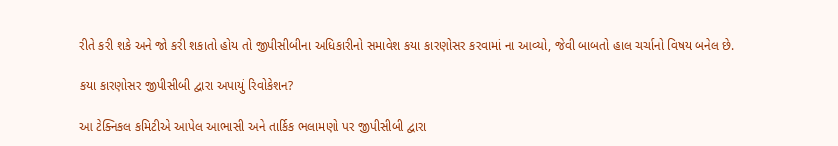રીતે કરી શકે અને જો કરી શકાતો હોય તો જીપીસીબીના અધિકારીનો સમાવેશ કયા કારણોસર કરવામાં ના આવ્યો, જેવી બાબતો હાલ ચર્ચાનો વિષય બનેલ છે.

કયા કારણોસર જીપીસીબી દ્વારા અપાયું રિવોકેશન?

આ ટેક્નિકલ કમિટીએ આપેલ આભાસી અને તાર્કિક ભલામણો પર જીપીસીબી દ્વારા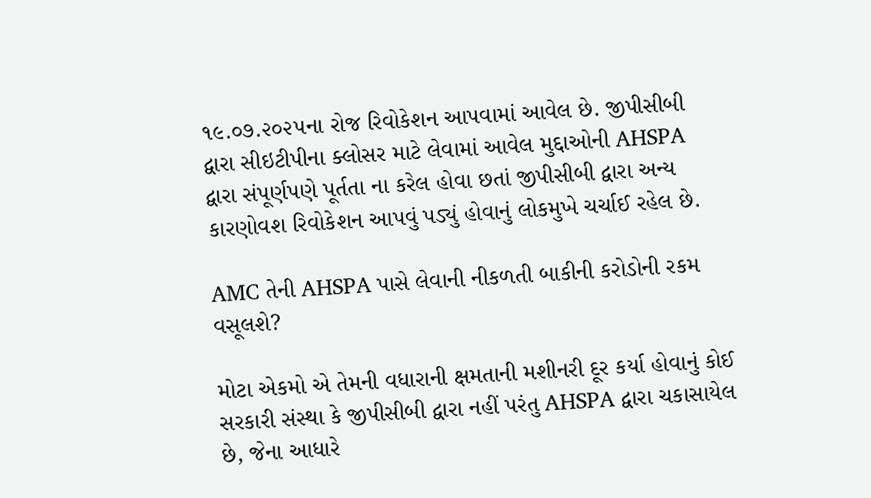૧૯.૦૭.૨૦૨૫ના રોજ રિવોકેશન આપવામાં આવેલ છે. જીપીસીબી દ્વારા સીઇટીપીના ક્લોસર માટે લેવામાં આવેલ મુદ્દાઓની AHSPA દ્વારા સંપૂર્ણપણે પૂર્તતા ના કરેલ હોવા છતાં જીપીસીબી દ્વારા અન્ય કારણોવશ રિવોકેશન આપવું પડ્યું હોવાનું લોકમુખે ચર્ચાઈ રહેલ છે.

AMC તેની AHSPA પાસે લેવાની નીકળતી બાકીની કરોડોની રકમ વસૂલશે?

મોટા એકમો એ તેમની વધારાની ક્ષમતાની મશીનરી દૂર કર્યા હોવાનું કોઈ સરકારી સંસ્થા કે જીપીસીબી દ્વારા નહીં પરંતુ AHSPA દ્વારા ચકાસાયેલ છે, જેના આધારે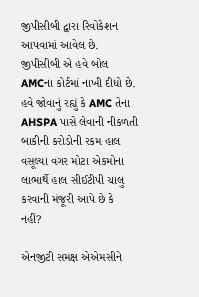જીપીસીબી દ્વારા રિવોકેશન આપવામાં આવેલ છે. જીપીસીબી એ હવે બોલ AMCના કોર્ટમાં નાખી દીધો છે. હવે જોવાનું રહ્યું કે AMC તેના AHSPA પાસે લેવાની નીકળતી બાકીની કરોડોની રકમ હાલ વસૂલ્યા વગર મોટા એકમોના લાભાર્થે હાલ સીઈટીપી ચાલુ કરવાની મંજૂરી આપે છે કે નહીં?

એનજીટી સમક્ષ એએમસીને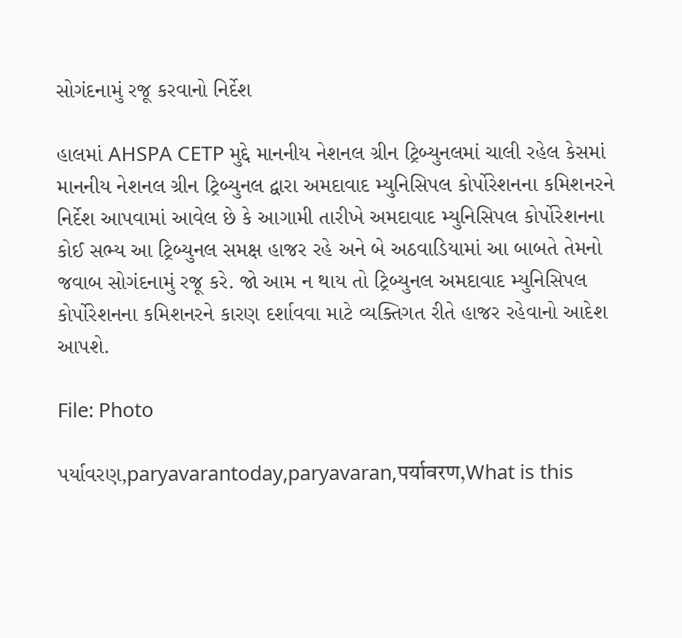સોગંદનામું રજૂ કરવાનો નિર્દેશ

હાલમાં AHSPA CETP મુદ્દે માનનીય નેશનલ ગ્રીન ટ્રિબ્યુનલમાં ચાલી રહેલ કેસમાં માનનીય નેશનલ ગ્રીન ટ્રિબ્યુનલ દ્વારા અમદાવાદ મ્યુનિસિપલ કોર્પોરેશનના કમિશનરને નિર્દેશ આપવામાં આવેલ છે કે આગામી તારીખે અમદાવાદ મ્યુનિસિપલ કોર્પોરેશનના કોઈ સભ્ય આ ટ્રિબ્યુનલ સમક્ષ હાજર રહે અને બે અઠવાડિયામાં આ બાબતે તેમનો જવાબ સોગંદનામું રજૂ કરે. જો આમ ન થાય તો ટ્રિબ્યુનલ અમદાવાદ મ્યુનિસિપલ કોર્પોરેશનના કમિશનરને કારણ દર્શાવવા માટે વ્યક્તિગત રીતે હાજર રહેવાનો આદેશ આપશે.

File: Photo

પર્યાવરણ,paryavarantoday,paryavaran,पर्यावरण,What is this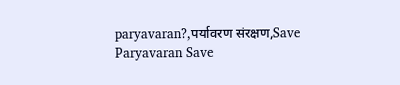paryavaran?,पर्यावरण संरक्षण,Save Paryavaran Save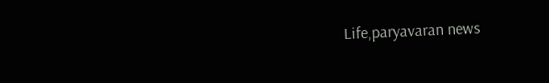Life,paryavaran news